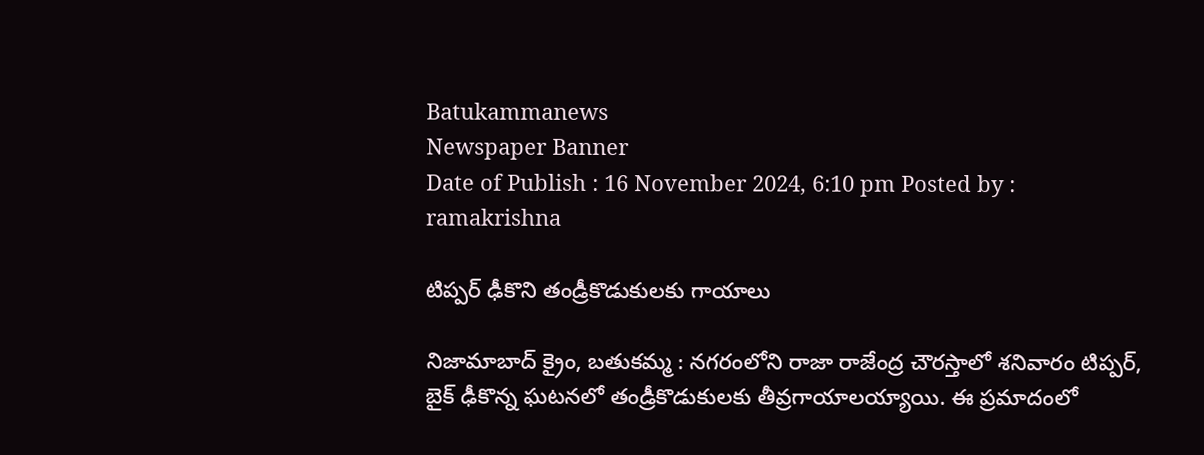Batukammanews
Newspaper Banner
Date of Publish : 16 November 2024, 6:10 pm Posted by : ramakrishna

టిప్పర్ ఢీకొని తండ్రీకొడుకులకు గాయాలు

నిజామాబాద్ క్రైం, బతుకమ్మ : నగరంలోని రాజా రాజేంద్ర చౌరస్తాలో శనివారం టిప్పర్, బైక్ ఢీకొన్న ఘటనలో తండ్రీకొడుకులకు తీవ్రగాయాలయ్యాయి. ఈ ప్రమాదంలో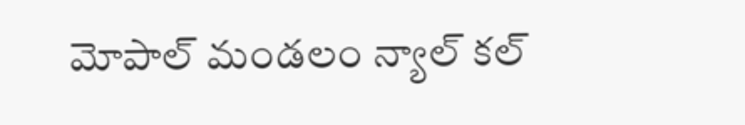మోపాల్ మండలం న్యాల్ కల్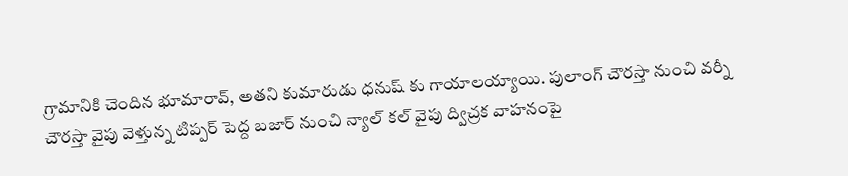గ్రామానికి చెందిన భూమారావ్, అతని కుమారుడు ధనుష్ కు గాయాలయ్యాయి. పులాంగ్ చౌరస్తా నుంచి వర్నీ చౌరస్తా వైపు వెళ్తున్న టిప్పర్ పెద్ద బజార్ నుంచి న్యాల్ కల్ వైపు ద్విచ్రక వాహనంపై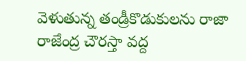వెళుతున్న తండ్రీకొడుకులను రాజా రాజేంద్ర చౌరస్తా వద్ద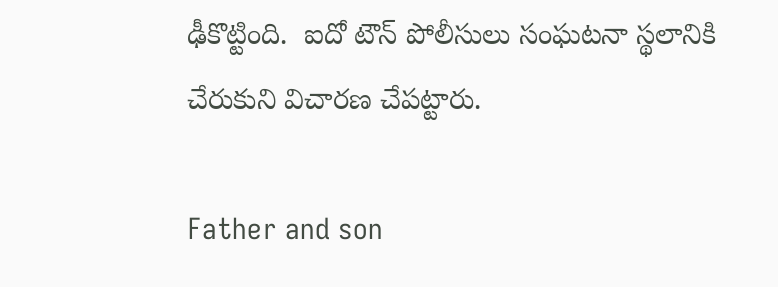ఢీకొట్టింది.  ఐదో టౌన్ పోలీసులు సంఘటనా స్థలానికి చేరుకుని విచారణ చేపట్టారు.

Father and son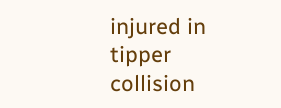injured in tipper collision